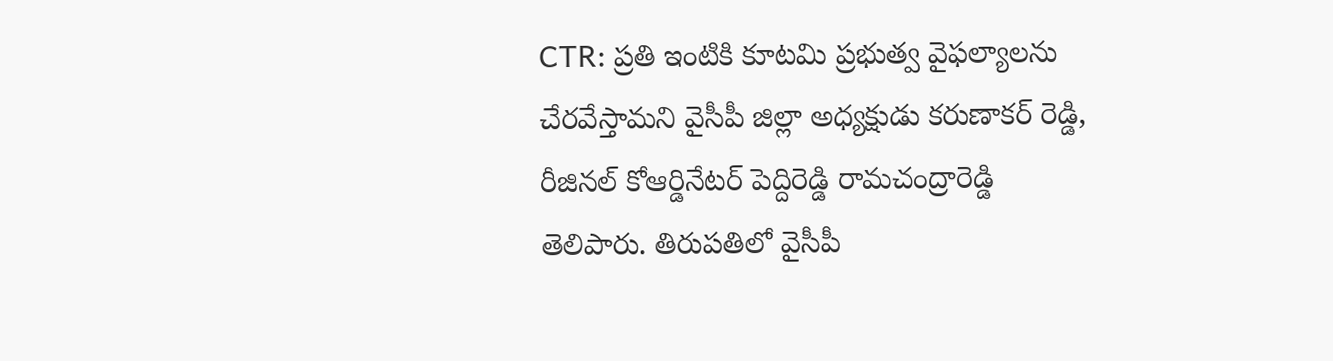CTR: ప్రతి ఇంటికి కూటమి ప్రభుత్వ వైఫల్యాలను చేరవేస్తామని వైసీపీ జిల్లా అధ్యక్షుడు కరుణాకర్ రెడ్డి, రీజినల్ కోఆర్డినేటర్ పెద్దిరెడ్డి రామచంద్రారెడ్డి తెలిపారు. తిరుపతిలో వైసీపీ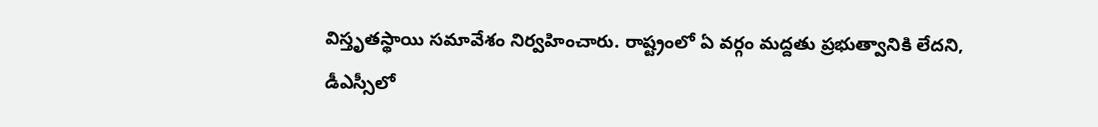విస్తృతస్థాయి సమావేశం నిర్వహించారు. రాష్ట్రంలో ఏ వర్గం మద్దతు ప్రభుత్వానికి లేదని, డీఎస్సీలో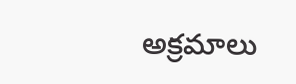అక్రమాలు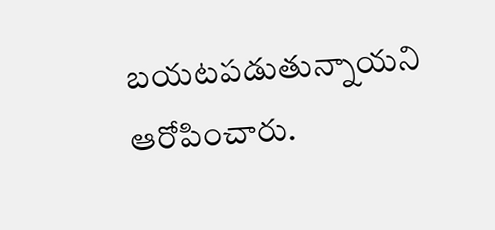బయటపడుతున్నాయని ఆరోపించారు.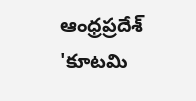ఆంధ్రప్రదేశ్
'కూటమి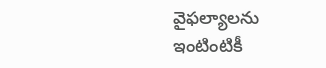వైఫల్యాలను ఇంటింటికీ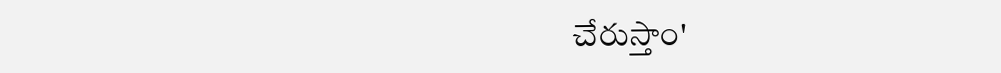చేరుస్తాం'